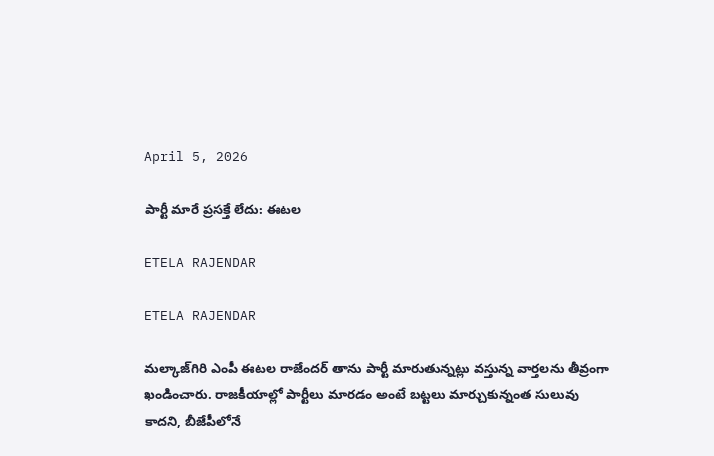April 5, 2026

పార్టీ మారే ప్రసక్తే లేదు: ఈటల

ETELA RAJENDAR

ETELA RAJENDAR

మల్కాజ్‌గిరి ఎంపీ ఈటల రాజేందర్ తాను పార్టీ మారుతున్నట్లు వస్తున్న వార్తలను తీవ్రంగా ఖండించారు. రాజకీయాల్లో పార్టీలు మారడం అంటే బట్టలు మార్చుకున్నంత సులువు కాదని, బీజేపీలోనే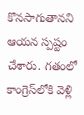కొనసాగుతానని ఆయన స్పష్టం చేశారు. గతంలో కాంగ్రెస్‌లోకి వెళ్లి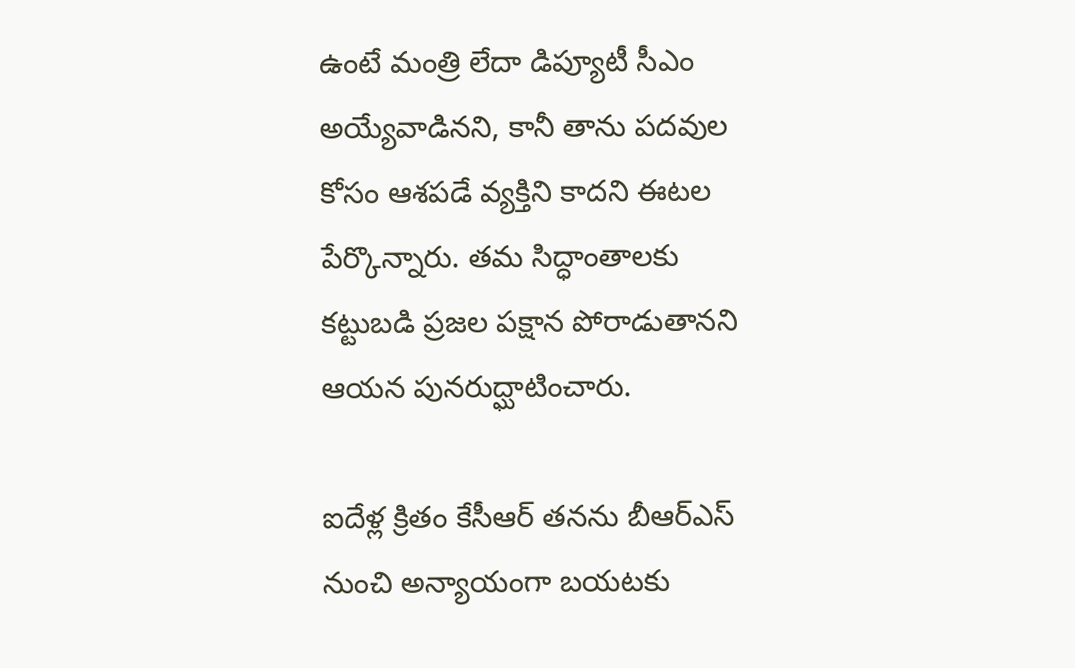ఉంటే మంత్రి లేదా డిప్యూటీ సీఎం అయ్యేవాడినని, కానీ తాను పదవుల కోసం ఆశపడే వ్యక్తిని కాదని ఈటల పేర్కొన్నారు. తమ సిద్ధాంతాలకు కట్టుబడి ప్రజల పక్షాన పోరాడుతానని ఆయన పునరుద్ఘాటించారు.

ఐదేళ్ల క్రితం కేసీఆర్ తనను బీఆర్ఎస్ నుంచి అన్యాయంగా బయటకు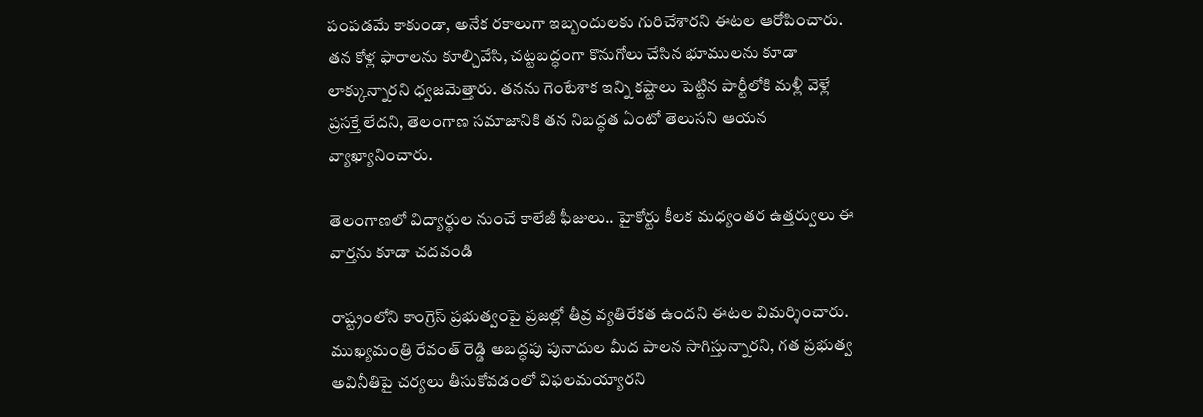పంపడమే కాకుండా, అనేక రకాలుగా ఇబ్బందులకు గురిచేశారని ఈటల ఆరోపించారు. తన కోళ్ల ఫారాలను కూల్చివేసి, చట్టబద్ధంగా కొనుగోలు చేసిన భూములను కూడా లాక్కున్నారని ధ్వజమెత్తారు. తనను గెంటేశాక ఇన్ని కష్టాలు పెట్టిన పార్టీలోకి మళ్లీ వెళ్లే ప్రసక్తే లేదని, తెలంగాణ సమాజానికి తన నిబద్ధత ఏంటో తెలుసని ఆయన వ్యాఖ్యానించారు.

తెలంగాణలో విద్యార్థుల నుంచే కాలేజీ ఫీజులు.. హైకోర్టు కీలక మధ్యంతర ఉత్తర్వులు ఈ వార్తను కూడా చదవండి

రాష్ట్రంలోని కాంగ్రెస్ ప్రభుత్వంపై ప్రజల్లో తీవ్ర వ్యతిరేకత ఉందని ఈటల విమర్శించారు. ముఖ్యమంత్రి రేవంత్ రెడ్డి అబద్ధపు పునాదుల మీద పాలన సాగిస్తున్నారని, గత ప్రభుత్వ అవినీతిపై చర్యలు తీసుకోవడంలో విఫలమయ్యారని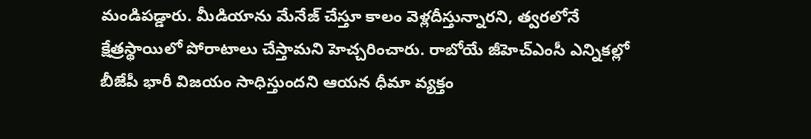మండిపడ్డారు. మీడియాను మేనేజ్ చేస్తూ కాలం వెళ్లదీస్తున్నారని, త్వరలోనే క్షేత్రస్థాయిలో పోరాటాలు చేస్తామని హెచ్చరించారు. రాబోయే జీహెచ్‌ఎంసీ ఎన్నికల్లో బీజేపీ భారీ విజయం సాధిస్తుందని ఆయన ధీమా వ్యక్తం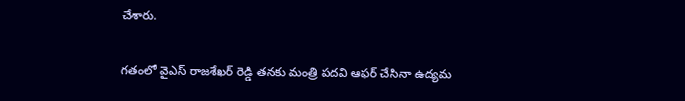చేశారు.

గతంలో వైఎస్ రాజశేఖర్ రెడ్డి తనకు మంత్రి పదవి ఆఫర్ చేసినా ఉద్యమ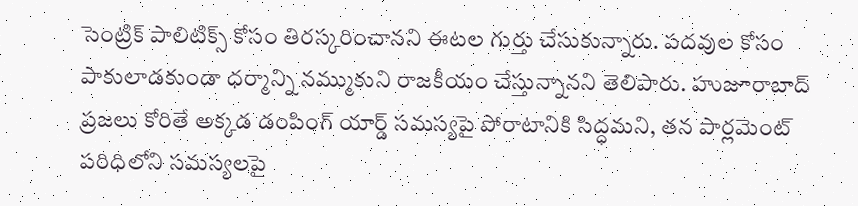సెంట్రిక్ పాలిటిక్స్ కోసం తిరస్కరించానని ఈటల గుర్తు చేసుకున్నారు. పదవుల కోసం పాకులాడకుండా ధర్మాన్ని నమ్ముకుని రాజకీయం చేస్తున్నానని తెలిపారు. హుజూరాబాద్ ప్రజలు కోరితే అక్కడ డంపింగ్ యార్డ్ సమస్యపై పోరాటానికి సిద్ధమని, తన పార్లమెంట్ పరిధిలోని సమస్యలపై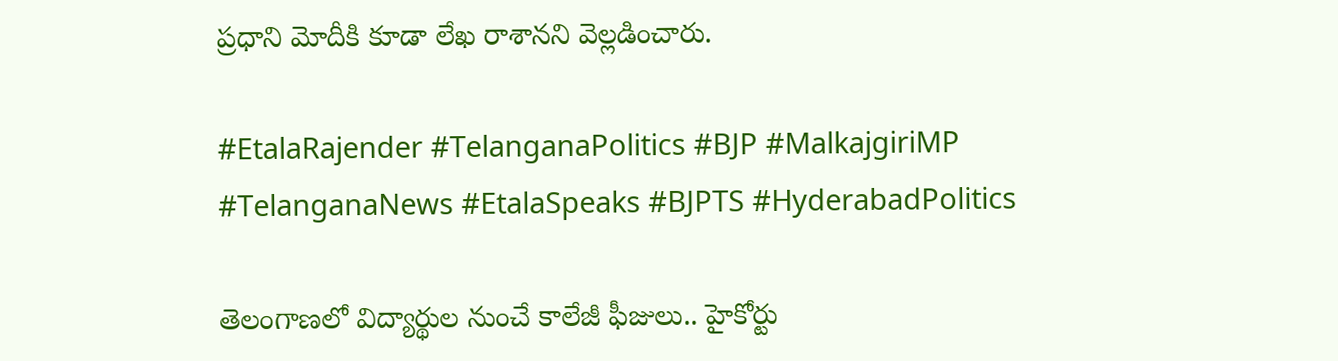ప్రధాని మోదీకి కూడా లేఖ రాశానని వెల్లడించారు.

#EtalaRajender #TelanganaPolitics #BJP #MalkajgiriMP #TelanganaNews #EtalaSpeaks #BJPTS #HyderabadPolitics

తెలంగాణలో విద్యార్థుల నుంచే కాలేజీ ఫీజులు.. హైకోర్టు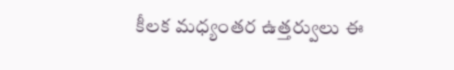కీలక మధ్యంతర ఉత్తర్వులు ఈ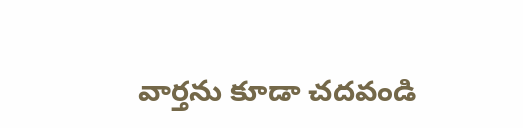వార్తను కూడా చదవండి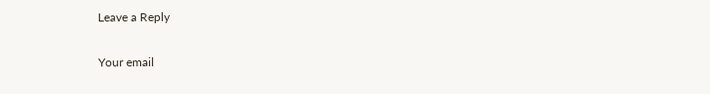Leave a Reply

Your email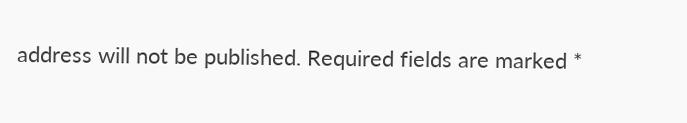address will not be published. Required fields are marked *